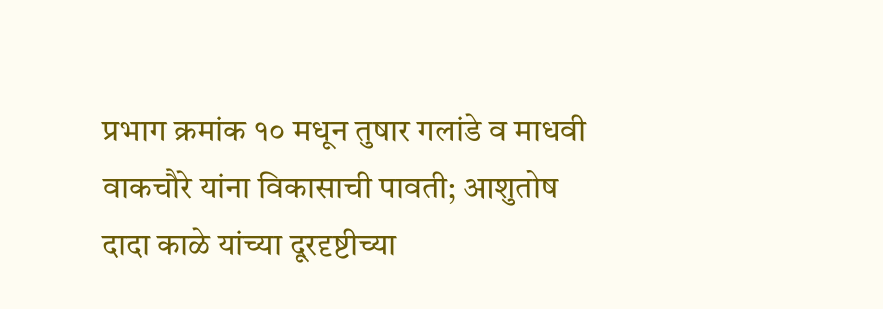प्रभाग क्रमांक १० मधून तुषार गलांडे व माधवी वाकचौरे यांना विकासाची पावती; आशुतोष दादा काळे यांच्या दूरदृष्टीच्या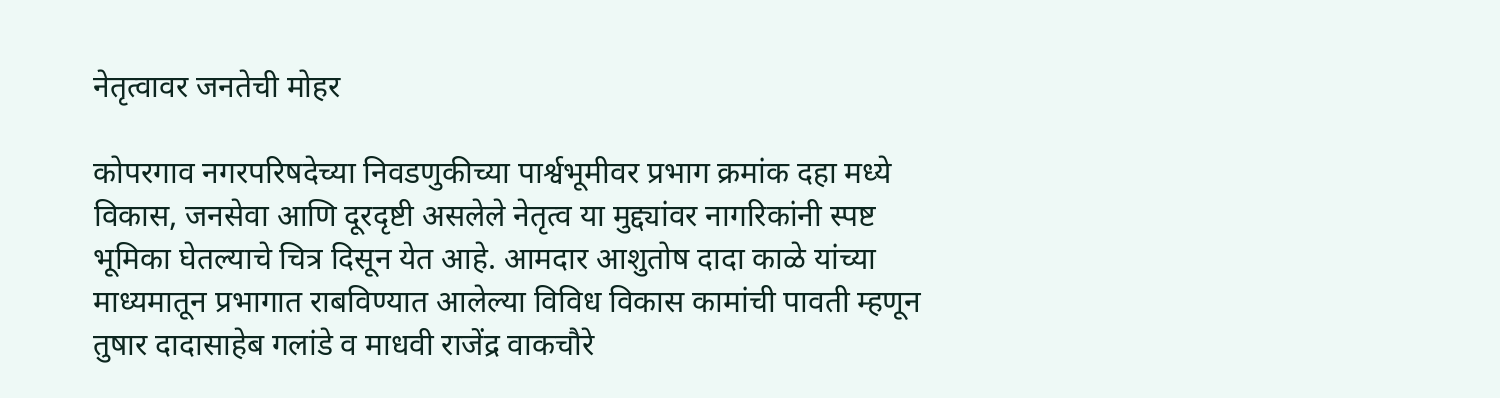नेतृत्वावर जनतेची मोहर

कोपरगाव नगरपरिषदेच्या निवडणुकीच्या पार्श्वभूमीवर प्रभाग क्रमांक दहा मध्ये विकास, जनसेवा आणि दूरदृष्टी असलेले नेतृत्व या मुद्द्यांवर नागरिकांनी स्पष्ट भूमिका घेतल्याचे चित्र दिसून येत आहे. आमदार आशुतोष दादा काळे यांच्या माध्यमातून प्रभागात राबविण्यात आलेल्या विविध विकास कामांची पावती म्हणून तुषार दादासाहेब गलांडे व माधवी राजेंद्र वाकचौरे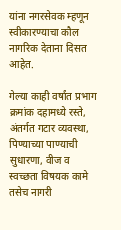यांना नगरसेवक म्हणून स्वीकारण्याचा कौल नागरिक देताना दिसत आहेत.

गेल्या काही वर्षांत प्रभाग क्रमांक दहामध्ये रस्ते, अंतर्गत गटार व्यवस्था, पिण्याच्या पाण्याची सुधारणा, वीज व स्वच्छता विषयक कामे तसेच नागरी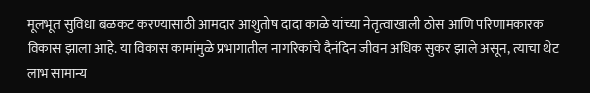मूलभूत सुविधा बळकट करण्यासाठी आमदार आशुतोष दादा काळे यांच्या नेतृत्वाखाली ठोस आणि परिणामकारक विकास झाला आहे. या विकास कामांमुळे प्रभागातील नागरिकांचे दैनंदिन जीवन अधिक सुकर झाले असून, त्याचा थेट लाभ सामान्य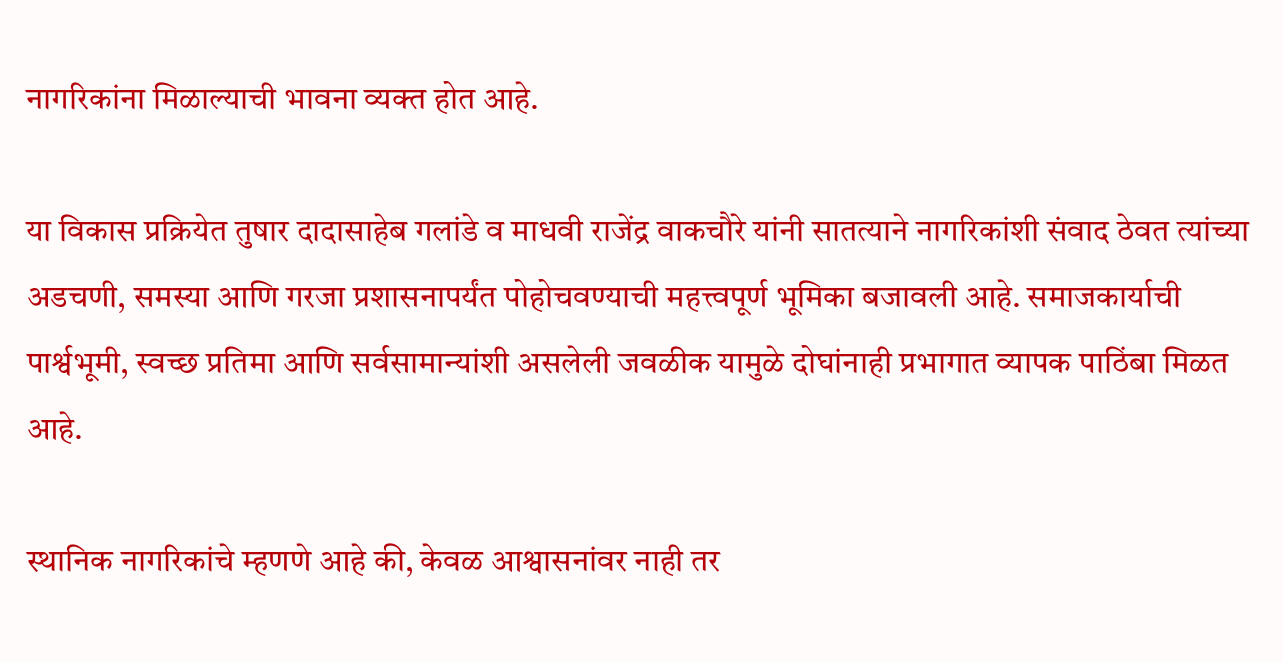नागरिकांना मिळाल्याची भावना व्यक्त होत आहे.

या विकास प्रक्रियेत तुषार दादासाहेब गलांडे व माधवी राजेंद्र वाकचौरे यांनी सातत्याने नागरिकांशी संवाद ठेवत त्यांच्या अडचणी, समस्या आणि गरजा प्रशासनापर्यंत पोहोचवण्याची महत्त्वपूर्ण भूमिका बजावली आहे. समाजकार्याची पार्श्वभूमी, स्वच्छ प्रतिमा आणि सर्वसामान्यांशी असलेली जवळीक यामुळे दोघांनाही प्रभागात व्यापक पाठिंबा मिळत आहे.

स्थानिक नागरिकांचे म्हणणे आहे की, केवळ आश्वासनांवर नाही तर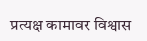प्रत्यक्ष कामावर विश्वास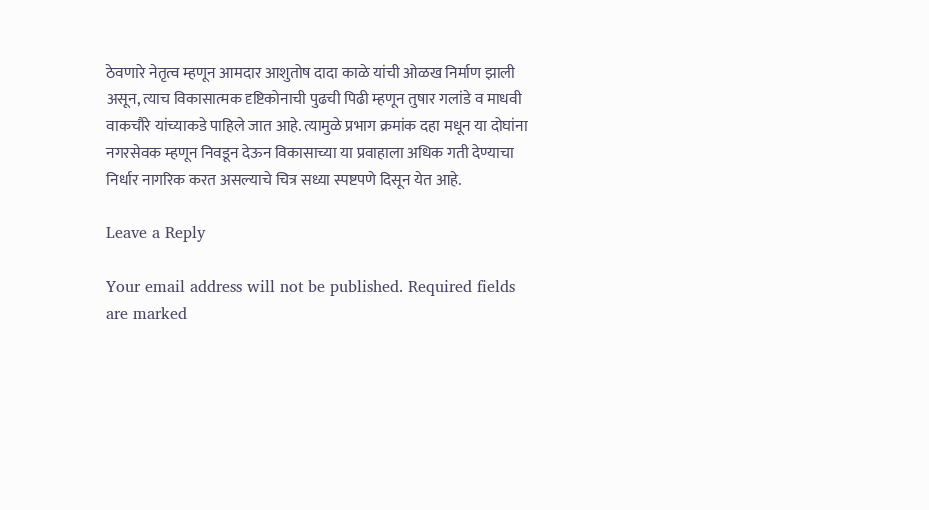ठेवणारे नेतृत्व म्हणून आमदार आशुतोष दादा काळे यांची ओळख निर्माण झाली असून, त्याच विकासात्मक दृष्टिकोनाची पुढची पिढी म्हणून तुषार गलांडे व माधवी वाकचौरे यांच्याकडे पाहिले जात आहे. त्यामुळे प्रभाग क्रमांक दहा मधून या दोघांना नगरसेवक म्हणून निवडून देऊन विकासाच्या या प्रवाहाला अधिक गती देण्याचा निर्धार नागरिक करत असल्याचे चित्र सध्या स्पष्टपणे दिसून येत आहे.

Leave a Reply

Your email address will not be published. Required fields are marked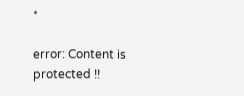*

error: Content is protected !!